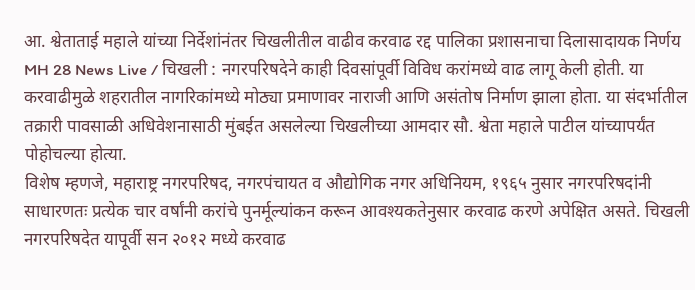आ. श्वेताताई महाले यांच्या निर्देशांनंतर चिखलीतील वाढीव करवाढ रद्द पालिका प्रशासनाचा दिलासादायक निर्णय
MH 28 News Live / चिखली : नगरपरिषदेने काही दिवसांपूर्वी विविध करांमध्ये वाढ लागू केली होती. या करवाढीमुळे शहरातील नागरिकांमध्ये मोठ्या प्रमाणावर नाराजी आणि असंतोष निर्माण झाला होता. या संदर्भातील तक्रारी पावसाळी अधिवेशनासाठी मुंबईत असलेल्या चिखलीच्या आमदार सौ. श्वेता महाले पाटील यांच्यापर्यंत पोहोचल्या होत्या.
विशेष म्हणजे, महाराष्ट्र नगरपरिषद, नगरपंचायत व औद्योगिक नगर अधिनियम, १९६५ नुसार नगरपरिषदांनी साधारणतः प्रत्येक चार वर्षांनी करांचे पुनर्मूल्यांकन करून आवश्यकतेनुसार करवाढ करणे अपेक्षित असते. चिखली नगरपरिषदेत यापूर्वी सन २०१२ मध्ये करवाढ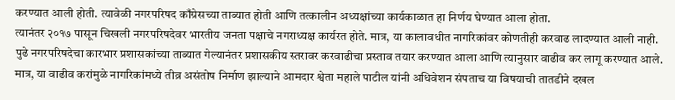करण्यात आली होती. त्यावेळी नगरपरिषद काँग्रेसच्या ताब्यात होती आणि तत्कालीन अध्यक्षांच्या कार्यकाळात हा निर्णय घेण्यात आला होता.
त्यानंतर २०१७ पासून चिखली नगरपरिषदेवर भारतीय जनता पक्षाचे नगराध्यक्ष कार्यरत होते. मात्र, या कालावधीत नागरिकांवर कोणतीही करवाढ लादण्यात आली नाही. पुढे नगरपरिषदेचा कारभार प्रशासकांच्या ताब्यात गेल्यानंतर प्रशासकीय स्तरावर करवाढीचा प्रस्ताव तयार करण्यात आला आणि त्यानुसार वाढीव कर लागू करण्यात आले.
मात्र, या वाढीव करांमुळे नागरिकांमध्ये तीव्र असंतोष निर्माण झाल्याने आमदार श्वेता महाले पाटील यांनी अधिवेशन संपताच या विषयाची तातडीने दखल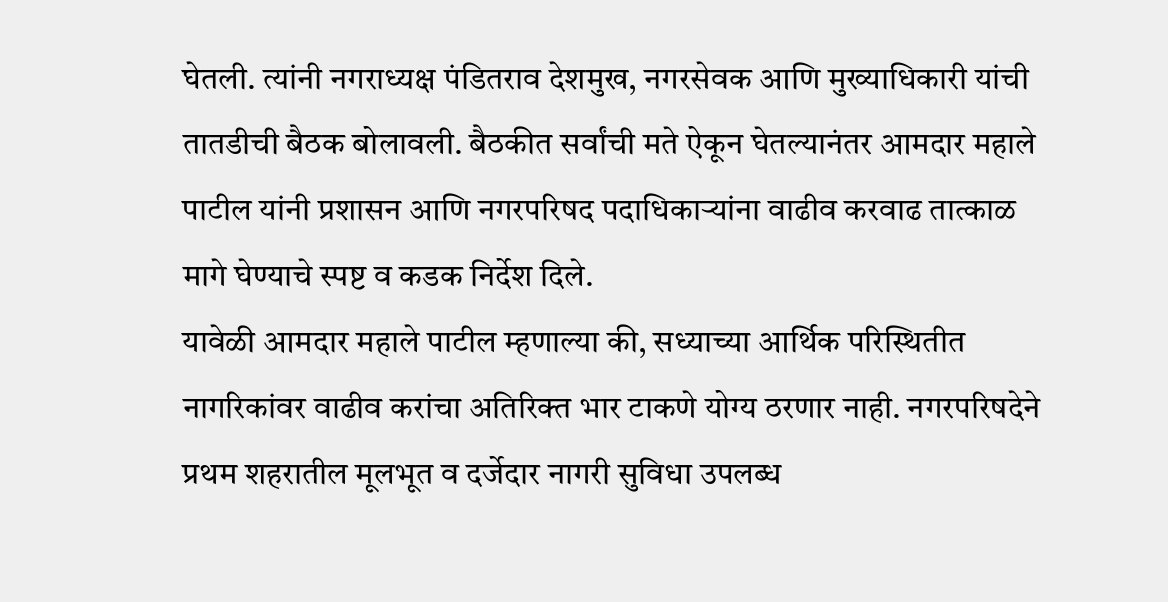घेतली. त्यांनी नगराध्यक्ष पंडितराव देशमुख, नगरसेवक आणि मुख्याधिकारी यांची तातडीची बैठक बोलावली. बैठकीत सर्वांची मते ऐकून घेतल्यानंतर आमदार महाले पाटील यांनी प्रशासन आणि नगरपरिषद पदाधिकाऱ्यांना वाढीव करवाढ तात्काळ मागे घेण्याचे स्पष्ट व कडक निर्देश दिले.
यावेळी आमदार महाले पाटील म्हणाल्या की, सध्याच्या आर्थिक परिस्थितीत नागरिकांवर वाढीव करांचा अतिरिक्त भार टाकणे योग्य ठरणार नाही. नगरपरिषदेने प्रथम शहरातील मूलभूत व दर्जेदार नागरी सुविधा उपलब्ध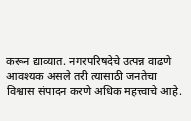करून द्याव्यात. नगरपरिषदेचे उत्पन्न वाढणे आवश्यक असले तरी त्यासाठी जनतेचा विश्वास संपादन करणे अधिक महत्त्वाचे आहे.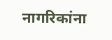नागरिकांना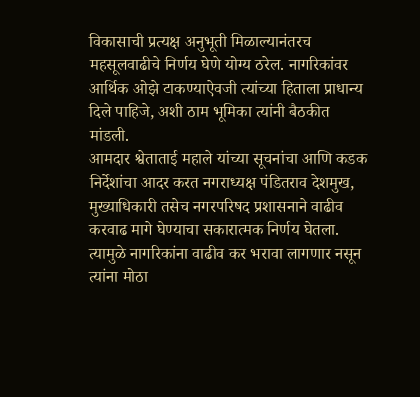विकासाची प्रत्यक्ष अनुभूती मिळाल्यानंतरच महसूलवाढीचे निर्णय घेणे योग्य ठरेल. नागरिकांवर आर्थिक ओझे टाकण्याऐवजी त्यांच्या हिताला प्राधान्य दिले पाहिजे, अशी ठाम भूमिका त्यांनी बैठकीत मांडली.
आमदार श्वेताताई महाले यांच्या सूचनांचा आणि कडक निर्देशांचा आदर करत नगराध्यक्ष पंडितराव देशमुख, मुख्याधिकारी तसेच नगरपरिषद प्रशासनाने वाढीव करवाढ मागे घेण्याचा सकारात्मक निर्णय घेतला. त्यामुळे नागरिकांना वाढीव कर भरावा लागणार नसून त्यांना मोठा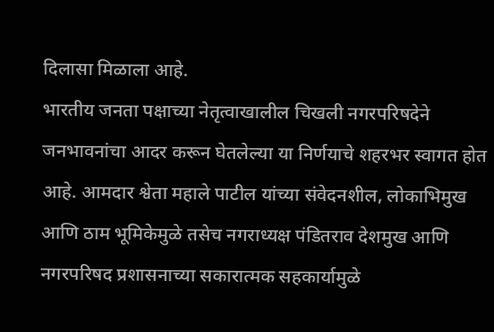दिलासा मिळाला आहे.
भारतीय जनता पक्षाच्या नेतृत्वाखालील चिखली नगरपरिषदेने जनभावनांचा आदर करून घेतलेल्या या निर्णयाचे शहरभर स्वागत होत आहे. आमदार श्वेता महाले पाटील यांच्या संवेदनशील, लोकाभिमुख आणि ठाम भूमिकेमुळे तसेच नगराध्यक्ष पंडितराव देशमुख आणि नगरपरिषद प्रशासनाच्या सकारात्मक सहकार्यामुळे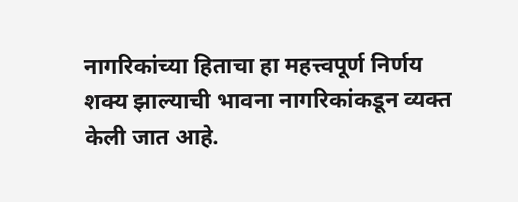नागरिकांच्या हिताचा हा महत्त्वपूर्ण निर्णय शक्य झाल्याची भावना नागरिकांकडून व्यक्त केली जात आहे.